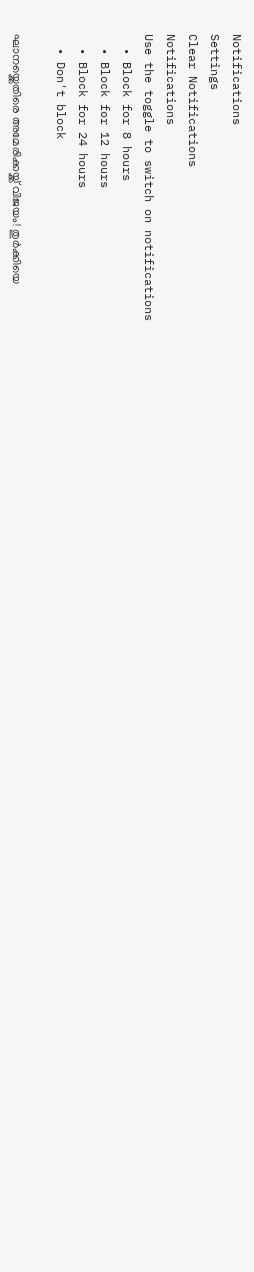Notifications
Settings
Clear Notifications
Notifications
Use the toggle to switch on notifications
  • Block for 8 hours
  • Block for 12 hours
  • Block for 24 hours
  • Don't block

ഘാനയ്ക്കെതിരെ അമേരിക്കയ്ക്ക് വിജയം! തുർക്കിയെ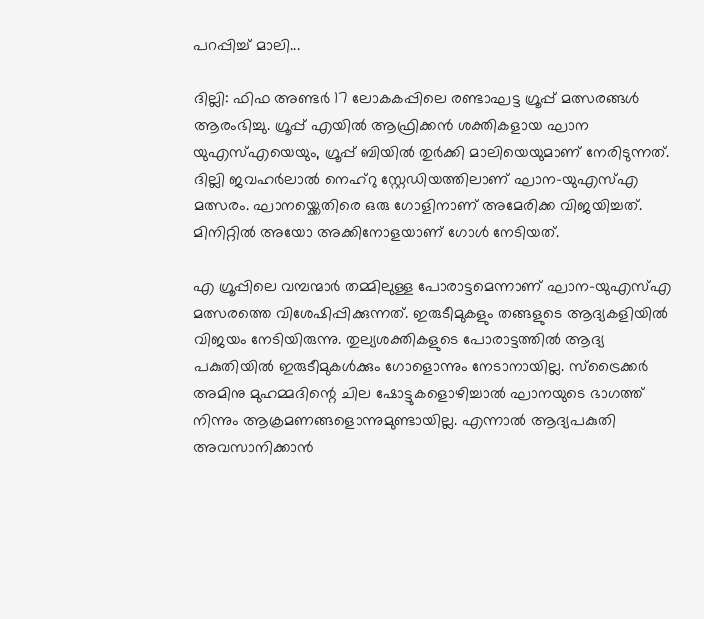പറപ്പിച്ച് മാലി...

ദില്ലി: ഫിഫ അണ്ടർ 17 ലോകകപ്പിലെ രണ്ടാഘട്ട ഗ്രൂപ്പ് മത്സരങ്ങൾ ആരംഭിച്ചു. ഗ്രൂപ്പ് എയിൽ ആഫ്രിക്കൻ ശക്തികളായ ഘാന യുഎസ്എയെയും, ഗ്രൂപ്പ് ബിയിൽ തുർക്കി മാലിയെയുമാണ് നേരിടുന്നത്. ദില്ലി ജവഹർലാൽ നെഹ്റു സ്റ്റേഡിയത്തിലാണ് ഘാന-യുഎസ്എ മത്സരം. ഘാനയ്ക്കെതിരെ ഒരു ഗോളിനാണ് അമേരിക്ക വിജയിച്ചത്. മിനിറ്റിൽ അയോ അക്കിനോളയാണ് ഗോൾ നേടിയത്.

എ ഗ്രൂപ്പിലെ വമ്പന്മാർ തമ്മിലുള്ള പോരാട്ടമെന്നാണ് ഘാന-യുഎസ്എ മത്സരത്തെ വിശേഷിപ്പിക്കുന്നത്. ഇരുടീമുകളും തങ്ങളുടെ ആദ്യകളിയിൽ വിജയം നേടിയിരുന്നു. തുല്യശക്തികളുടെ പോരാട്ടത്തിൽ ആദ്യ പകുതിയിൽ ഇരുടീമുകൾക്കും ഗോളൊന്നും നേടാനായില്ല. സ്ട്രൈക്കർ അമിനു മുഹമ്മദിന്റെ ചില ഷോട്ടുകളൊഴിച്ചാൽ ഘാനയുടെ ഭാഗത്ത് നിന്നും ആക്രമണങ്ങളൊന്നുമുണ്ടായില്ല. എന്നാൽ ആദ്യപകുതി അവസാനിക്കാൻ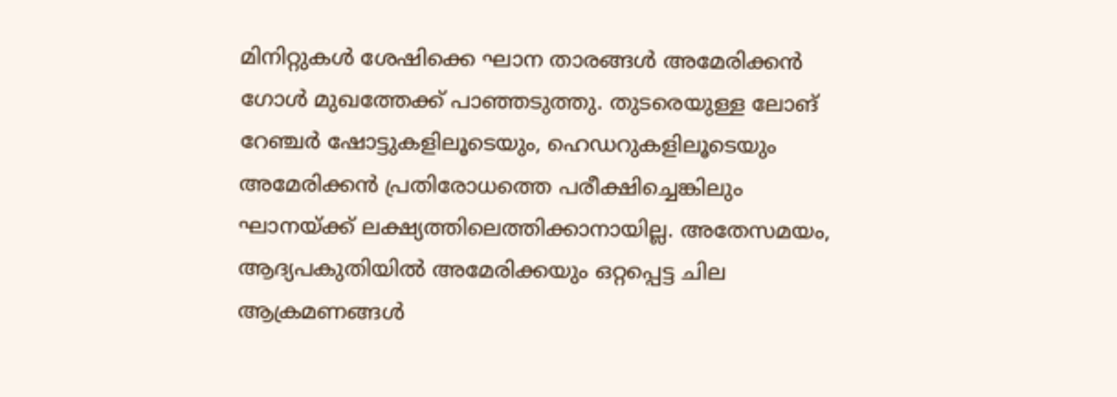മിനിറ്റുകൾ ശേഷിക്കെ ഘാന താരങ്ങൾ അമേരിക്കൻ ഗോൾ മുഖത്തേക്ക് പാഞ്ഞടുത്തു. തുടരെയുള്ള ലോങ് റേഞ്ചർ ഷോട്ടുകളിലൂടെയും, ഹെഡറുകളിലൂടെയും അമേരിക്കൻ പ്രതിരോധത്തെ പരീക്ഷിച്ചെങ്കിലും ഘാനയ്ക്ക് ലക്ഷ്യത്തിലെത്തിക്കാനായില്ല. അതേസമയം, ആദ്യപകുതിയിൽ അമേരിക്കയും ഒറ്റപ്പെട്ട ചില ആക്രമണങ്ങൾ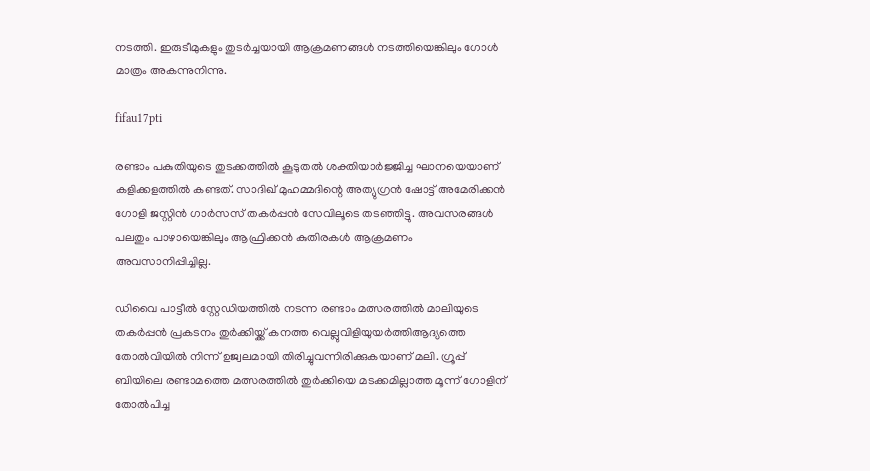നടത്തി. ഇരുടീമുകളും തുടർച്ചയായി ആക്രമണങ്ങൾ നടത്തിയെങ്കിലും ഗോൾ മാത്രം അകന്നുനിന്നു.

fifau17pti

രണ്ടാം പകുതിയുടെ തുടക്കത്തിൽ കൂടുതൽ ശക്തിയാർജ്ജിച്ച ഘാനയെയാണ് കളിക്കളത്തിൽ കണ്ടത്. സാദിഖ് മുഹമ്മദിന്റെ അത്യുഗ്രൻ ഷോട്ട് അമേരിക്കൻ ഗോളി ജസ്റ്റിൻ ഗാർസസ് തകർപ്പൻ സേവിലൂടെ തടഞ്ഞിട്ടു. അവസരങ്ങൾ പലതും പാഴായെങ്കിലും ആഫ്രിക്കൻ കുതിരകൾ ആക്രമണം അവസാനിപ്പിച്ചില്ല.

ഡിവൈ പാട്ടീൽ സ്റ്റേഡിയത്തിൽ നടന്ന രണ്ടാം മത്സരത്തിൽ മാലിയുടെ തകർപ്പൻ പ്രകടനം തുർക്കിയ്ക്ക് കനത്ത വെല്ലുവിളിയുയർത്തിആദ്യത്തെ തോല്‍വിയില്‍ നിന്ന് ഉജ്വലമായി തിരിച്ചുവന്നിരിക്കുകയാണ് മലി. ഗ്രൂപ്പ് ബിയിലെ രണ്ടാമത്തെ മത്സരത്തില്‍ തുര്‍ക്കിയെ മടക്കമില്ലാത്ത മൂന്ന് ഗോളിന് തോല്‍പിച്ച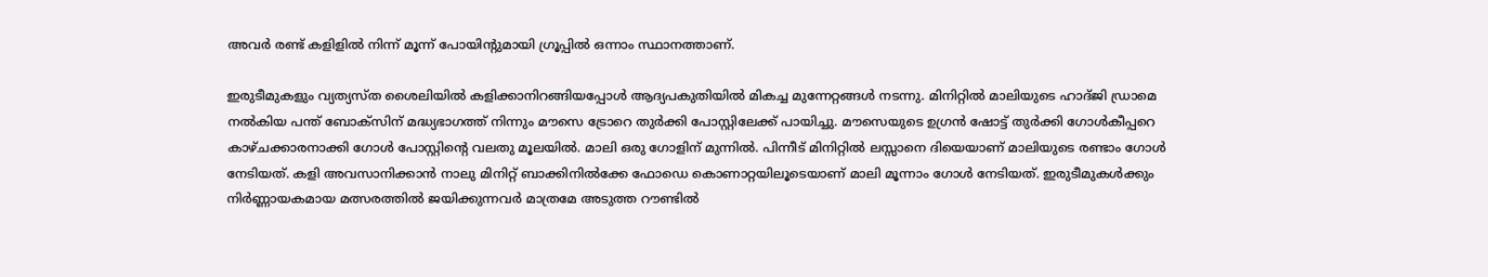അവര്‍ രണ്ട് കളിളില്‍ നിന്ന് മൂന്ന് പോയിന്റുമായി ഗ്രൂപ്പിൽ ഒന്നാം സ്ഥാനത്താണ്.

ഇരുടീമുകളും വ്യത്യസ്ത ശൈലിയിൽ കളിക്കാനിറങ്ങിയപ്പോൾ ആദ്യപകുതിയിൽ മികച്ച മുന്നേറ്റങ്ങൾ നടന്നു. മിനിറ്റിൽ മാലിയുടെ ഹാദ്ജി ഡ്രാമെ നൽകിയ പന്ത് ബോക്സിന് മദ്ധ്യഭാഗത്ത് നിന്നും മൗസെ ട്രോറെ തുർക്കി പോസ്റ്റിലേക്ക് പായിച്ചു. മൗസെയുടെ ഉഗ്രൻ ഷോട്ട് തുർക്കി ഗോൾകീപ്പറെ കാഴ്ചക്കാരനാക്കി ഗോൾ പോസ്റ്റിന്റെ വലതു മൂലയിൽ. മാലി ഒരു ഗോളിന് മുന്നിൽ. പിന്നീട് മിനിറ്റിൽ ലസ്സാനെ ദിയെയാണ് മാലിയുടെ രണ്ടാം ഗോൾ നേടിയത്. കളി അവസാനിക്കാൻ നാലു മിനിറ്റ് ബാക്കിനിൽക്കേ ഫോഡെ കൊണാറ്റയിലൂടെയാണ് മാലി മൂന്നാം ഗോൾ നേടിയത്. ഇരുടീമുകൾക്കും നിർണ്ണായകമായ മത്സരത്തിൽ ജയിക്കുന്നവർ മാത്രമേ അടുത്ത റൗണ്ടിൽ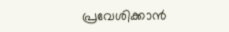പ്രവേശിക്കാൻ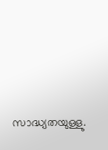സാദ്ധ്യതയുള്ളു.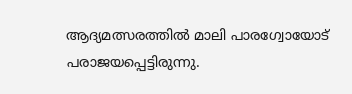ആദ്യമത്സരത്തിൽ മാലി പാരഗ്വോയോട് പരാജയപ്പെട്ടിരുന്നു.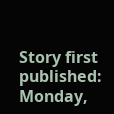Story first published: Monday,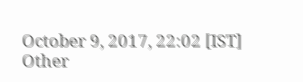October 9, 2017, 22:02 [IST]
Other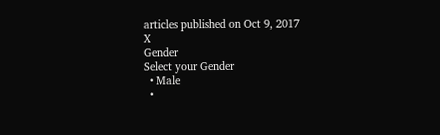articles published on Oct 9, 2017
X
Gender
Select your Gender
  • Male
  •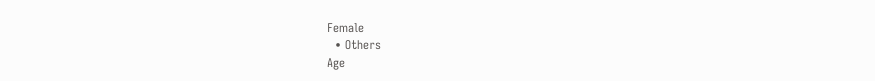Female
  • Others
Age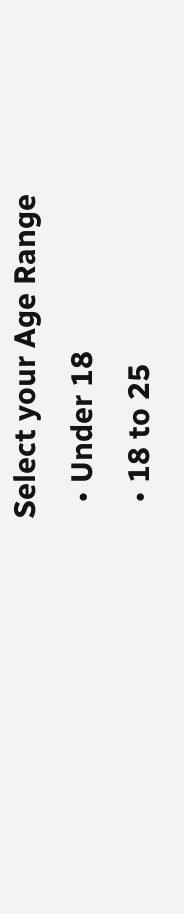Select your Age Range
  • Under 18
  • 18 to 25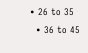• 26 to 35
  • 36 to 45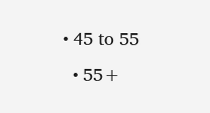• 45 to 55
  • 55+